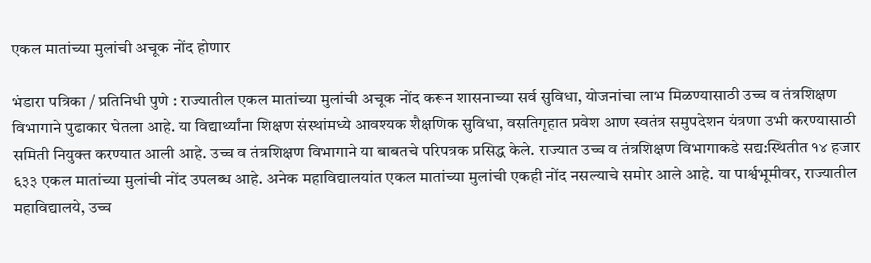एकल मातांच्या मुलांची अचूक नोंद होणार

भंडारा पत्रिका / प्रतिनिधी पुणे : राज्यातील एकल मातांच्या मुलांची अचूक नोंद करून शासनाच्या सर्व सुविधा, योजनांचा लाभ मिळण्यासाठी उच्च व तंत्रशिक्षण विभागाने पुढाकार घेतला आहे. या विद्यार्थ्यांना शिक्षण संस्थांमध्ये आवश्यक शैक्षणिक सुविधा, वसतिगृहात प्रवेश आण स्वतंत्र समुपदेशन यंत्रणा उभी करण्यासाठी समिती नियुक्त करण्यात आली आहे. उच्च व तंत्रशिक्षण विभागाने या बाबतचे परिपत्रक प्रसिद्ध केले. राज्यात उच्च व तंत्रशिक्षण विभागाकडे सद्य:स्थितीत १४ हजार ६३३ एकल मातांच्या मुलांची नोंद उपलब्ध आहे. अनेक महाविद्यालयांत एकल मातांच्या मुलांची एकही नोंद नसल्याचे समोर आले आहे. या पार्श्वभूमीवर, राज्यातील महाविद्यालये, उच्च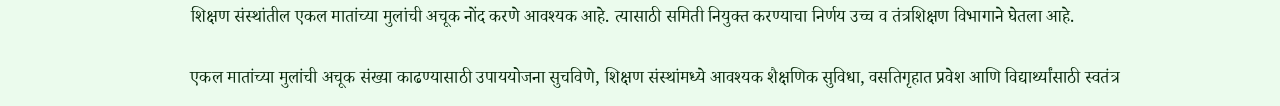शिक्षण संस्थांतील एकल मातांच्या मुलांची अचूक नोंद करणे आवश्यक आहे. त्यासाठी समिती नियुक्त करण्याचा निर्णय उच्च व तंत्रशिक्षण विभागाने घेतला आहे.

एकल मातांच्या मुलांची अचूक संख्या काढण्यासाठी उपाययोजना सुचविणे, शिक्षण संस्थांमध्ये आवश्यक शैक्षणिक सुविधा, वसतिगृहात प्रवेश आणि विद्यार्थ्यांसाठी स्वतंत्र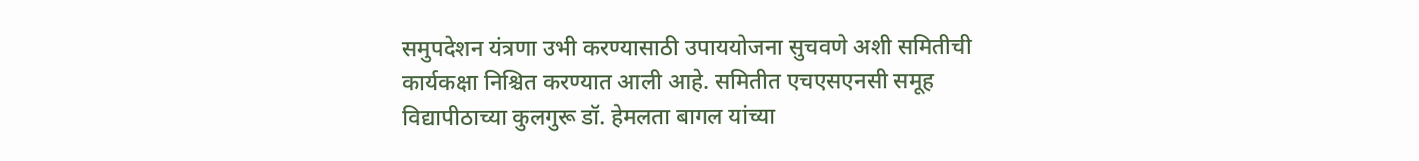समुपदेशन यंत्रणा उभी करण्यासाठी उपाययोजना सुचवणे अशी समितीची कार्यकक्षा निश्चित करण्यात आली आहे. समितीत एचएसएनसी समूह विद्यापीठाच्या कुलगुरू डॉ. हेमलता बागल यांच्या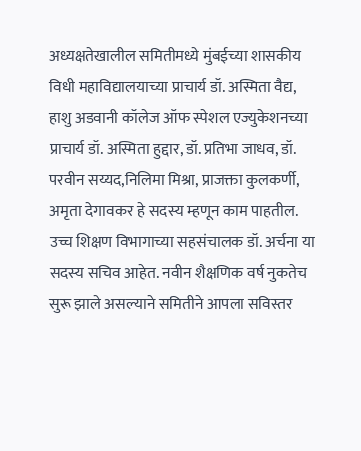अध्यक्षतेखालील समितीमध्ये मुंबईच्या शासकीय विधी महाविद्यालयाच्या प्राचार्य डॉ. अस्मिता वैद्य, हाशु अडवानी कॉलेज ऑफ स्पेशल एज्युकेशनच्या प्राचार्य डॉ. अस्मिता हुद्दार, डॉ. प्रतिभा जाधव, डॉ. परवीन सय्यद,निलिमा मिश्रा, प्राजक्ता कुलकर्णी, अमृता देगावकर हे सदस्य म्हणून काम पाहतील. उच्च शिक्षण विभागाच्या सहसंचालक डॉ. अर्चना या सदस्य सचिव आहेत. नवीन शैक्षणिक वर्ष नुकतेच सुरू झाले असल्याने समितीने आपला सविस्तर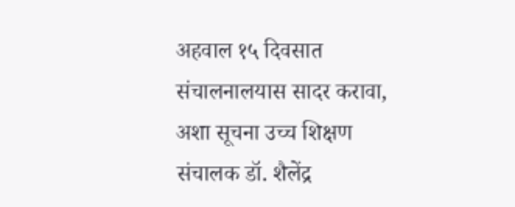अहवाल १५ दिवसात संचालनालयास सादर करावा, अशा सूचना उच्च शिक्षण संचालक डॉ. शैलेंद्र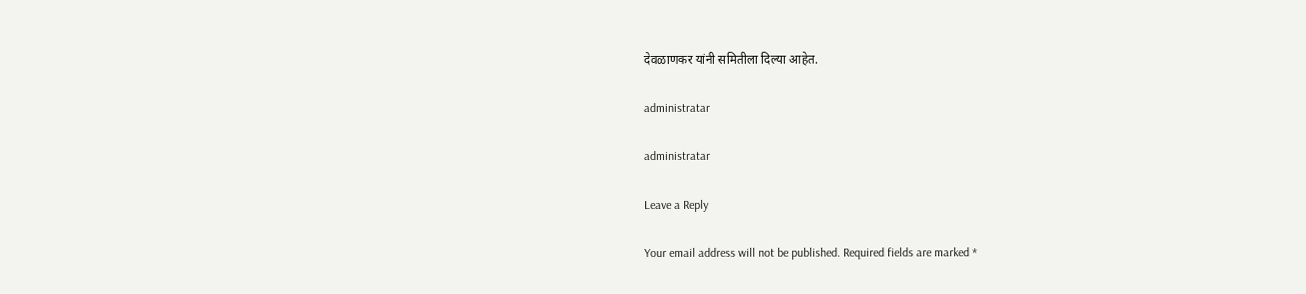देवळाणकर यांनी समितीला दिल्या आहेत.

administratar

administratar

Leave a Reply

Your email address will not be published. Required fields are marked *